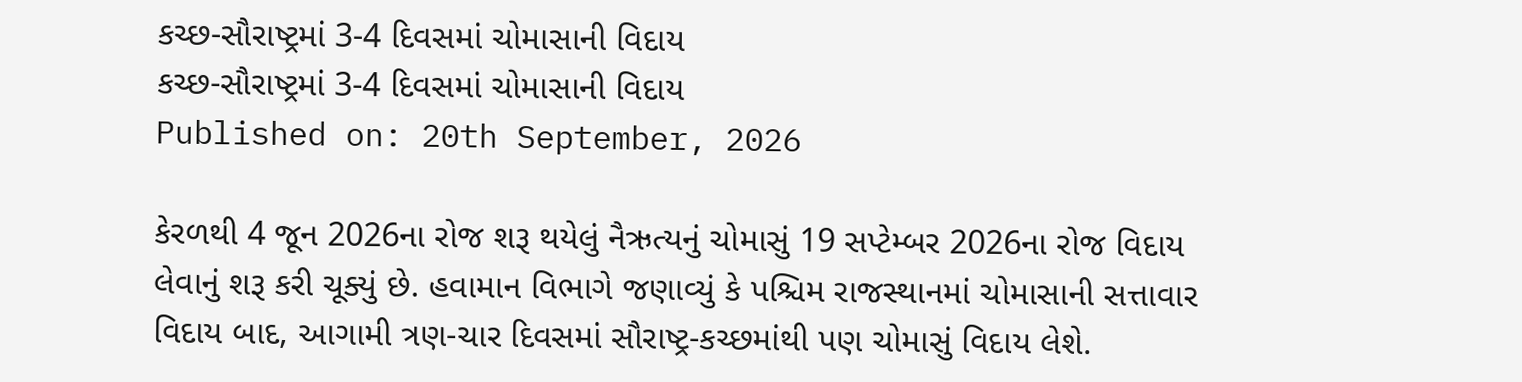કચ્છ-સૌરાષ્ટ્રમાં 3-4 દિવસમાં ચોમાસાની વિદાય
કચ્છ-સૌરાષ્ટ્રમાં 3-4 દિવસમાં ચોમાસાની વિદાય
Published on: 20th September, 2026

કેરળથી 4 જૂન 2026ના રોજ શરૂ થયેલું નૈઋત્યનું ચોમાસું 19 સપ્ટેમ્બર 2026ના રોજ વિદાય લેવાનું શરૂ કરી ચૂક્યું છે. હવામાન વિભાગે જણાવ્યું કે પશ્ચિમ રાજસ્થાનમાં ચોમાસાની સત્તાવાર વિદાય બાદ, આગામી ત્રણ-ચાર દિવસમાં સૌરાષ્ટ્ર-કચ્છમાંથી પણ ચોમાસું વિદાય લેશે.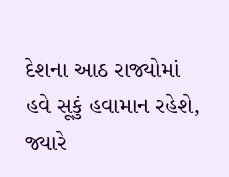દેશના આઠ રાજ્યોમાં હવે સૂકું હવામાન રહેશે, જ્યારે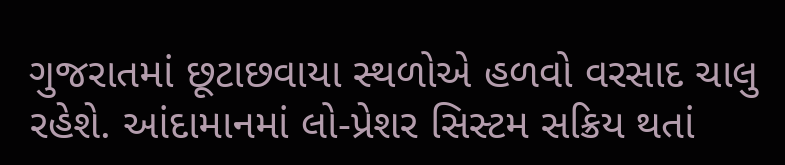ગુજરાતમાં છૂટાછવાયા સ્થળોએ હળવો વરસાદ ચાલુ રહેશે. આંદામાનમાં લો-પ્રેશર સિસ્ટમ સક્રિય થતાં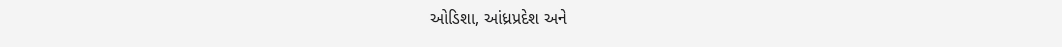ઓડિશા, આંધ્રપ્રદેશ અને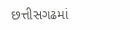છત્તીસગઢમાં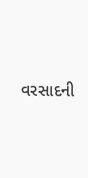વરસાદની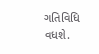ગતિવિધિ વધશે.